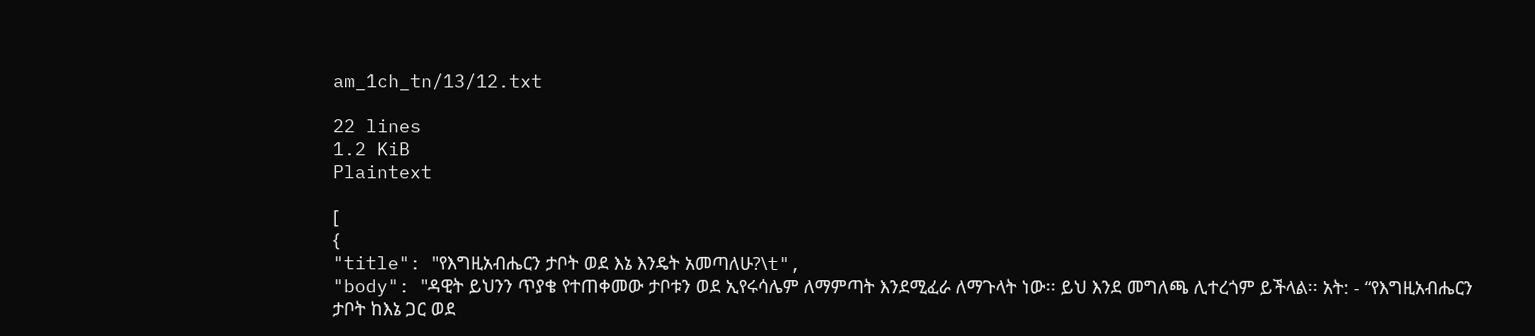am_1ch_tn/13/12.txt

22 lines
1.2 KiB
Plaintext

[
{
"title": "የእግዚአብሔርን ታቦት ወደ እኔ እንዴት አመጣለሁ?\t",
"body": "ዳዊት ይህንን ጥያቄ የተጠቀመው ታቦቱን ወደ ኢየሩሳሌም ለማምጣት እንደሚፈራ ለማጉላት ነው፡፡ ይህ እንደ መግለጫ ሊተረጎም ይችላል፡፡ አት: - “የእግዚአብሔርን ታቦት ከእኔ ጋር ወደ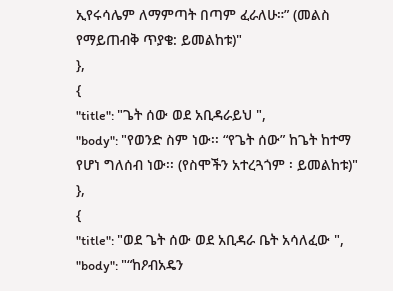ኢየሩሳሌም ለማምጣት በጣም ፈራለሁ።” (መልስ የማይጠብቅ ጥያቄ: ይመልከቱ)"
},
{
"title": "ጌት ሰው ወደ አቢዳራይህ ",
"body": "የወንድ ስም ነው፡፡ “የጌት ሰው” ከጌት ከተማ የሆነ ግለሰብ ነው፡፡ (የስሞችን አተረጓጎም ፡ ይመልከቱ)"
},
{
"title": "ወደ ጌት ሰው ወደ አቢዳራ ቤት አሳለፈው ",
"body": "“ከዖብአዴን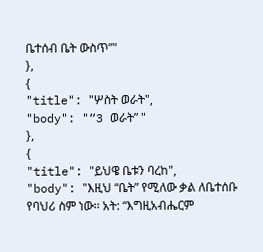ቤተሰብ ቤት ውስጥ”"
},
{
"title": "ሦስት ወራት",
"body": "“3 ወራት” "
},
{
"title": "ይህዌ ቤቱን ባረከ",
"body": "እዚህ “ቤት” የሚለው ቃል ለቤተሰቡ የባህሪ ስም ነው፡፡ አት: “እግዚአብሔርም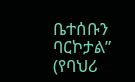ቤተሰቡን ባርኮታል” (የባህሪ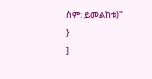ስም: ይመልከቱ)"
}
]